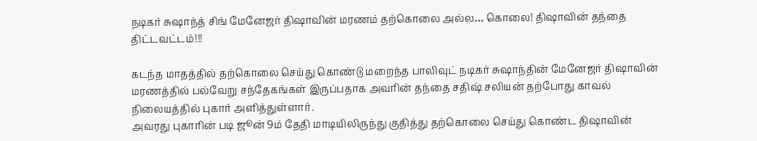நடிகர் சுஷாந்த் சிங் மேனேஜர் திஷாவின் மரணம் தற்கொலை அல்ல… கொலை! திஷாவின் தந்தை திட்டவட்டம்!!!

கடந்த மாதத்தில் தற்கொலை செய்து கொண்டு மறைந்த பாலிவுட் நடிகர் சுஷாந்தின் மேனேஜர் திஷாவின் மரணத்தில் பல்வேறு சந்தேகங்கள் இருப்பதாக அவரின் தந்தை சதிஷ் சலியன் தற்போது காவல் நிலையத்தில் புகார் அளித்துள்ளார்.
அவரது புகாரின் படி ஜூன் 9ம் தேதி மாடியிலிருந்து குதித்து தற்கொலை செய்து கொண்ட திஷாவின்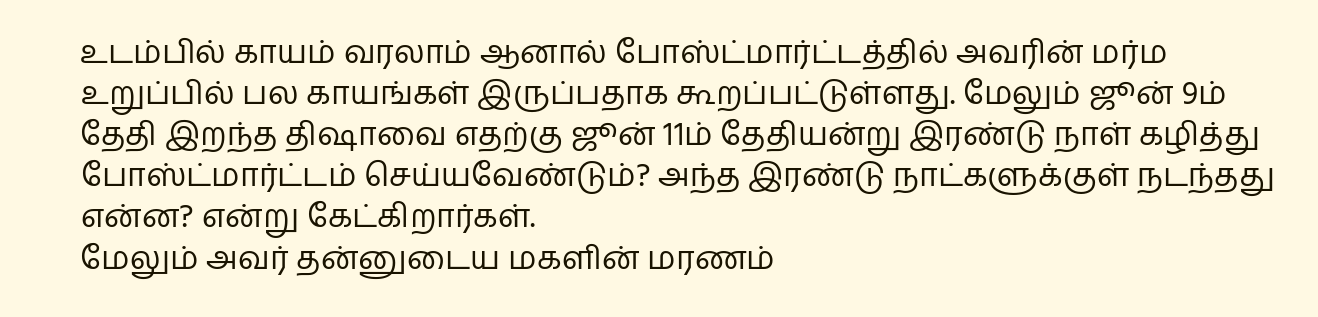உடம்பில் காயம் வரலாம் ஆனால் போஸ்ட்மார்ட்டத்தில் அவரின் மர்ம உறுப்பில் பல காயங்கள் இருப்பதாக கூறப்பட்டுள்ளது. மேலும் ஜூன் 9ம் தேதி இறந்த திஷாவை எதற்கு ஜூன் 11ம் தேதியன்று இரண்டு நாள் கழித்து போஸ்ட்மார்ட்டம் செய்யவேண்டும்? அந்த இரண்டு நாட்களுக்குள் நடந்தது என்ன? என்று கேட்கிறார்கள்.
மேலும் அவர் தன்னுடைய மகளின் மரணம்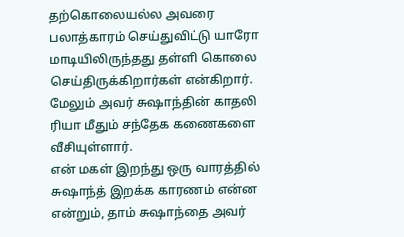தற்கொலையல்ல அவரை பலாத்காரம் செய்துவிட்டு யாரோ மாடியிலிருந்தது தள்ளி கொலை செய்திருக்கிறார்கள் என்கிறார். மேலும் அவர் சுஷாந்தின் காதலி ரியா மீதும் சந்தேக கணைகளை வீசியுள்ளார்.
என் மகள் இறந்து ஒரு வாரத்தில் சுஷாந்த் இறக்க காரணம் என்ன என்றும், தாம் சுஷாந்தை அவர்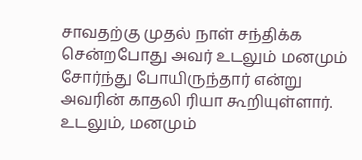சாவதற்கு முதல் நாள் சந்திக்க சென்றபோது அவர் உடலும் மனமும் சோர்ந்து போயிருந்தார் என்று அவரின் காதலி ரியா கூறியுள்ளார். உடலும், மனமும்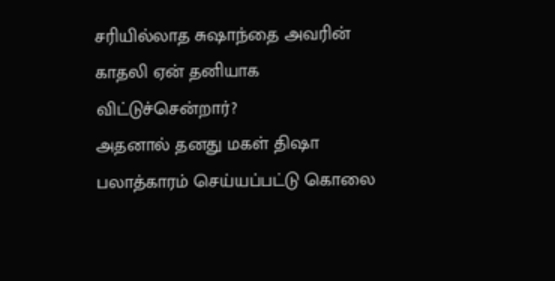சரியில்லாத சுஷாந்தை அவரின் காதலி ஏன் தனியாக விட்டுச்சென்றார்?
அதனால் தனது மகள் திஷா பலாத்காரம் செய்யப்பட்டு கொலை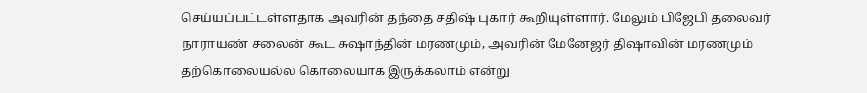செய்யப்பட்டள்ளதாக அவரின் தந்தை சதிஷ் புகார் கூறியுள்ளார். மேலும் பிஜேபி தலைவர் நாராயண் சலைன் கூட சுஷாந்தின் மரணமும், அவரின் மேனேஜர் திஷாவின் மரணமும் தற்கொலையல்ல கொலையாக இருக்கலாம் என்று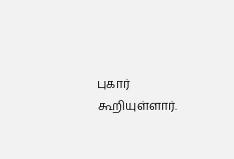புகார் கூறியுள்ளார்.